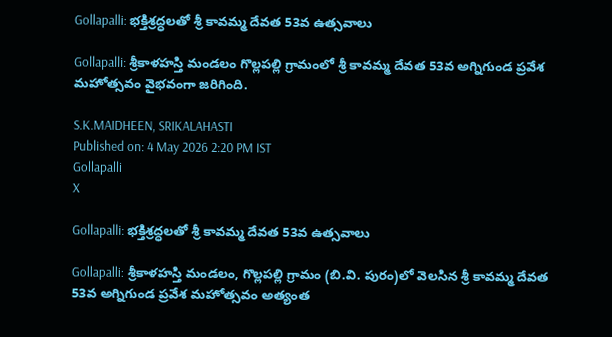Gollapalli: భక్తిశ్రద్ధలతో శ్రీ కావమ్మ దేవత 53వ ఉత్సవాలు

Gollapalli: శ్రీకాళహస్తి మండలం గొల్లపల్లి గ్రామంలో శ్రీ కావమ్మ దేవత 53వ అగ్నిగుండ ప్రవేశ మహోత్సవం వైభవంగా జరిగింది.

S.K.MAIDHEEN, SRIKALAHASTI
Published on: 4 May 2026 2:20 PM IST
Gollapalli
X

Gollapalli: భక్తిశ్రద్ధలతో శ్రీ కావమ్మ దేవత 53వ ఉత్సవాలు

Gollapalli: శ్రీకాళహస్తి మండలం, గొల్లపల్లి గ్రామం (బి.వి. పురం)లో వెలసిన శ్రీ కావమ్మ దేవత 53వ అగ్నిగుండ ప్రవేశ మహోత్సవం అత్యంత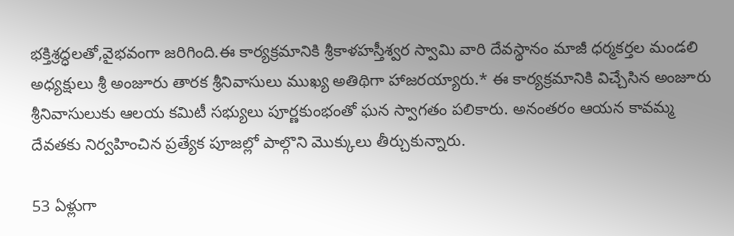భక్తిశ్రద్ధలతో,వైభవంగా జరిగింది.ఈ కార్యక్రమానికి శ్రీకాళహస్తీశ్వర స్వామి వారి దేవస్థానం మాజీ ధర్మకర్తల మండలి అధ్యక్షులు శ్రీ అంజూరు తారక శ్రీనివాసులు ముఖ్య అతిథిగా హాజరయ్యారు.* ఈ కార్యక్రమానికి విచ్చేసిన అంజూరు శ్రీనివాసులుకు ఆలయ కమిటీ సభ్యులు పూర్ణకుంభంతో ఘన స్వాగతం పలికారు. అనంతరం ఆయన కావమ్మ దేవతకు నిర్వహించిన ప్రత్యేక పూజల్లో పాల్గొని మొక్కులు తీర్చుకున్నారు.

53 ఏళ్లుగా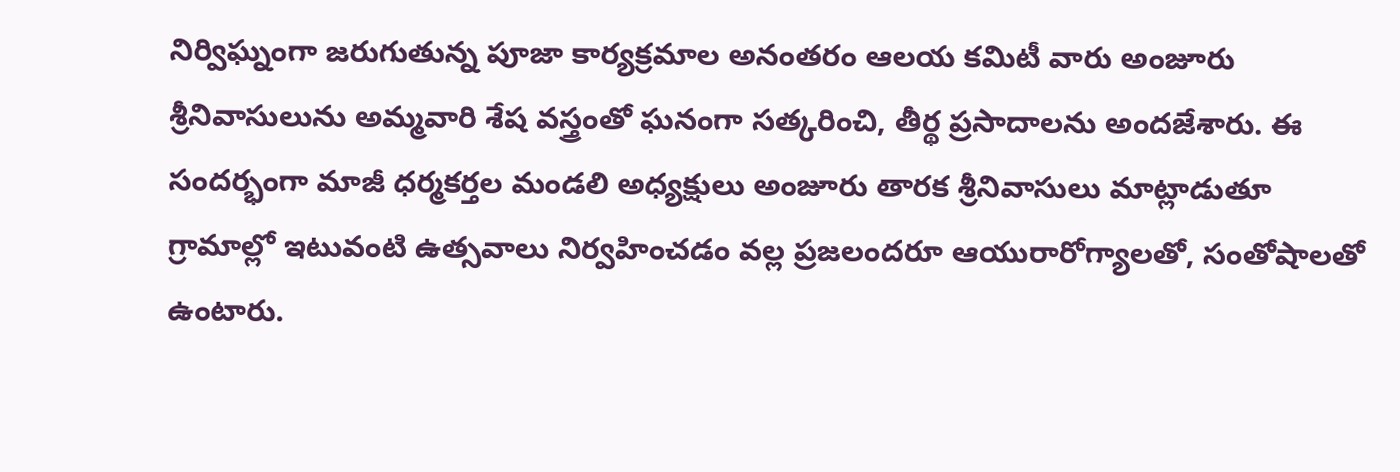నిర్విఘ్నంగా జరుగుతున్న పూజా కార్యక్రమాల అనంతరం ఆలయ కమిటీ వారు అంజూరు శ్రీనివాసులును అమ్మవారి శేష వస్త్రంతో ఘనంగా సత్కరించి, తీర్థ ప్రసాదాలను అందజేశారు. ఈ సందర్భంగా మాజీ ధర్మకర్తల మండలి అధ్యక్షులు అంజూరు తారక శ్రీనివాసులు మాట్లాడుతూ గ్రామాల్లో ఇటువంటి ఉత్సవాలు నిర్వహించడం వల్ల ప్రజలందరూ ఆయురారోగ్యాలతో, సంతోషాలతో ఉంటారు.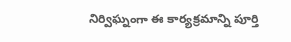నిర్విఘ్నంగా ఈ కార్యక్రమాన్ని పూర్తి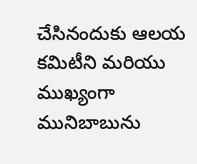చేసినందుకు ఆలయ కమిటీని మరియు ముఖ్యంగా మునిబాబును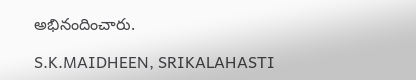అభినందించారు.

S.K.MAIDHEEN, SRIKALAHASTI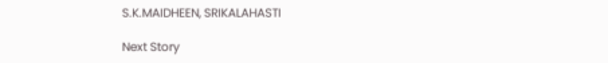S.K.MAIDHEEN, SRIKALAHASTI

Next Story